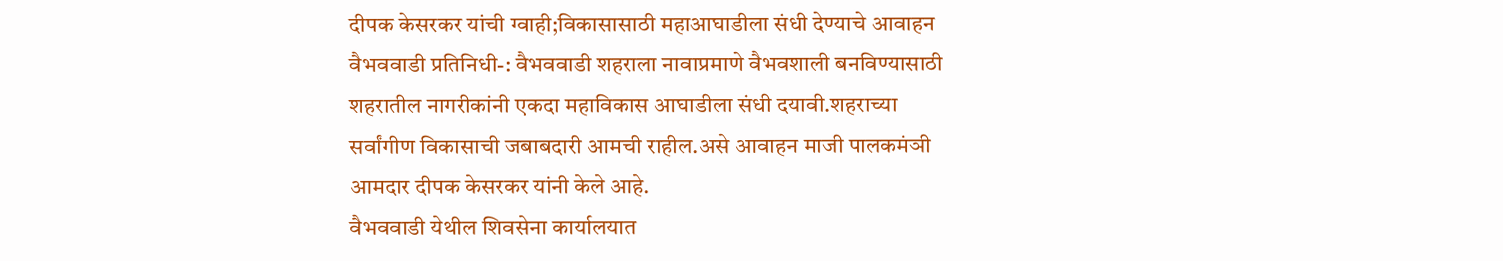दीपक केसरकर यांची ग्वाही;विकासासाठी महाआघाडीला संधी देण्याचे आवाहन
वैभववाडी प्रतिनिधी-: वैभववाडी शहराला नावाप्रमाणे वैभवशाली बनविण्यासाठी शहरातील नागरीकांनी एकदा महाविकास आघाडीला संधी दयावी.शहराच्या सर्वांगीण विकासाची जबाबदारी आमची राहील.असे आवाहन माजी पालकमंञी आमदार दीपक केसरकर यांनी केले आहे.
वैभववाडी येथील शिवसेना कार्यालयात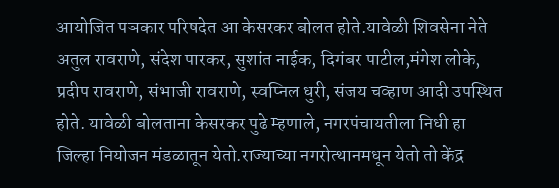आयोजित पञकार परिषदेत आ केसरकर बोलत होते.यावेळी शिवसेना नेते अतुल रावराणे, संदेश पारकर, सुशांत नाईक, दिगंबर पाटील,मंगेश लोके, प्रदीप रावराणे, संभाजी रावराणे, स्वप्निल धुरी, संजय चव्हाण आदी उपस्थित होते. यावेळी बोलताना केसरकर पुढे म्हणाले, नगरपंचायतीला निधी हा जिल्हा नियोजन मंडळातून येतो.राज्याच्या नगरोत्थानमधून येतो तो केंद्र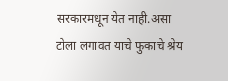सरकारमधून येत नाही.असा टोला लगावत याचे फुकाचे श्रेय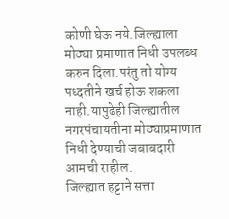कोणी घेऊ नये.जिल्ह्याला मोठ्या प्रमाणात निधी उपलब्ध करुन दिला.परंतु तो योग्य पध्दतीने खर्च होऊ शकला नाही.यापुढेही जिल्ह्यातील नगरपंचायतीना मोठ्याप्रमाणात निधी देण्याची जबाबदारी आमची राहील.
जिल्ह्यात हट्टाने सत्ता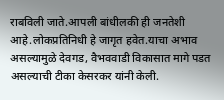राबविली जाते.आपली बांधीलकी ही जनतेशी आहे.लोकप्रतिनिधी हे जागृत हवेत.याचा अभाव असल्यामुळे देवगड, वैभववाडी विकासात मागे पडत असल्याची टीका केसरकर यांनी केली.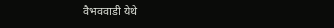वैभववाडी येथे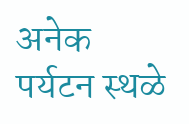अनेक पर्यटन स्थळे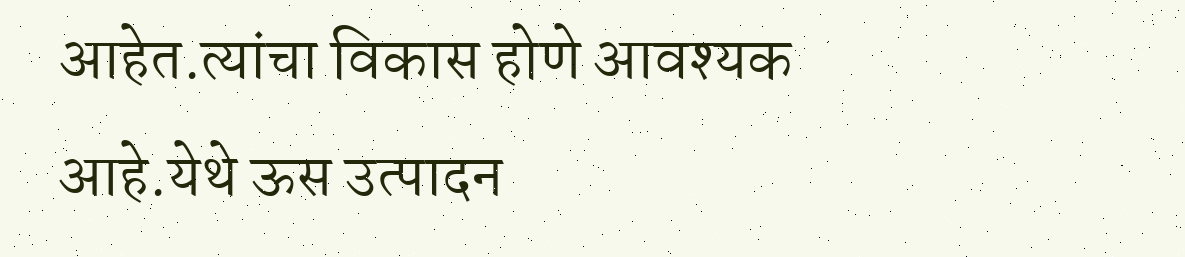आहेत.त्यांचा विकास होणे आवश्यक आहे.येथे ऊस उत्पादन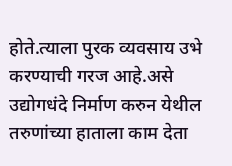होते.त्याला पुरक व्यवसाय उभे करण्याची गरज आहे.असे उद्योगधंदे निर्माण करुन येथील तरुणांच्या हाताला काम देता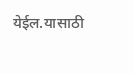येईल.यासाठी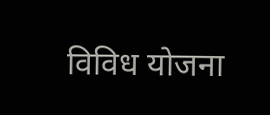विविध योजना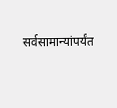सर्वसामान्यांपर्यंत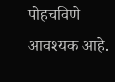पोहचविणे आवश्यक आहे.